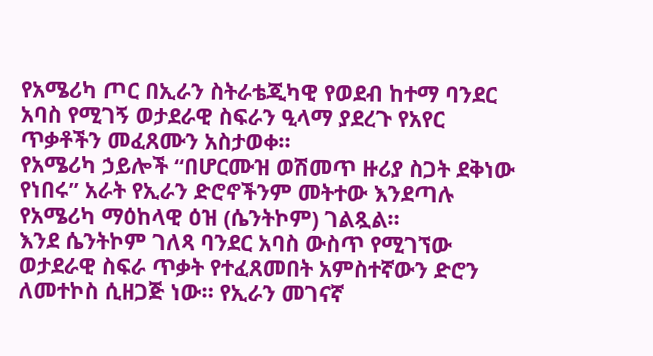የአሜሪካ ጦር በኢራን ስትራቴጂካዊ የወደብ ከተማ ባንደር አባስ የሚገኝ ወታደራዊ ስፍራን ዒላማ ያደረጉ የአየር ጥቃቶችን መፈጸሙን አስታወቀ።
የአሜሪካ ኃይሎች “በሆርሙዝ ወሽመጥ ዙሪያ ስጋት ደቅነው የነበሩ” አራት የኢራን ድሮኖችንም መትተው እንደጣሉ የአሜሪካ ማዕከላዊ ዕዝ (ሴንትኮም) ገልጿል።
እንደ ሴንትኮም ገለጻ ባንደር አባስ ውስጥ የሚገኘው ወታደራዊ ስፍራ ጥቃት የተፈጸመበት አምስተኛውን ድሮን ለመተኮስ ሲዘጋጅ ነው። የኢራን መገናኛ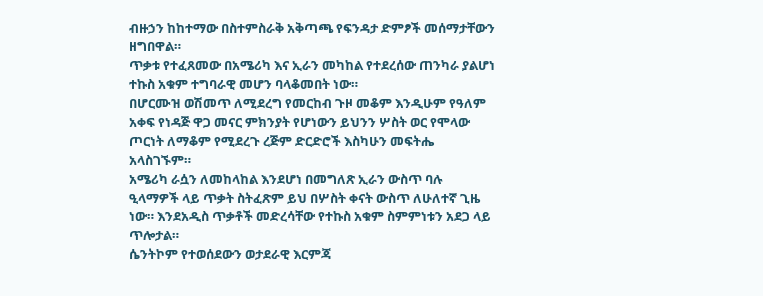ብዙኃን ከከተማው በስተምስራቅ አቅጣጫ የፍንዳታ ድምፆች መሰማታቸውን ዘግበዋል።
ጥቃቱ የተፈጸመው በአሜሪካ እና ኢራን መካከል የተደረሰው ጠንካራ ያልሆነ ተኩስ አቁም ተግባራዊ መሆን ባላቆመበት ነው።
በሆርሙዝ ወሽመጥ ለሚደረግ የመርከብ ጉዞ መቆም እንዲሁም የዓለም አቀፍ የነዳጅ ዋጋ መናር ምክንያት የሆነውን ይህንን ሦስት ወር የሞላው ጦርነት ለማቆም የሚደረጉ ረጅም ድርድሮች እስካሁን መፍትሔ አላስገኙም።
አሜሪካ ራሷን ለመከላከል እንደሆነ በመግለጽ ኢራን ውስጥ ባሉ ዒላማዎች ላይ ጥቃት ስትፈጽም ይህ በሦስት ቀናት ውስጥ ለሁለተኛ ጊዜ ነው። እንደአዲስ ጥቃቶች መድረሳቸው የተኩስ አቁም ስምምነቱን አደጋ ላይ ጥሎታል።
ሴንትኮም የተወሰደውን ወታደራዊ እርምጃ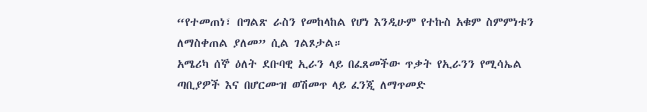“የተመጠነ፣ በግልጽ ራስን የመከላከል የሆነ እንዲሁም የተኩስ አቁም ስምምነቱን ለማስቀጠል ያለመ” ሲል ገልጾታል።
አሜሪካ ሰኞ ዕለት ደቡባዊ ኢራን ላይ በፈጸመችው ጥቃት የኢራንን የሚሳኤል ጣቢያዎች እና በሆርሙዝ ወሽመጥ ላይ ፈንጂ ለማጥመድ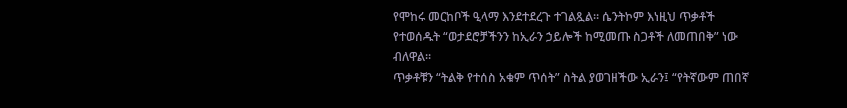የሞከሩ መርከቦች ዒላማ እንደተደረጉ ተገልጿል። ሴንትኮም እነዚህ ጥቃቶች የተወሰዱት “ወታደሮቻችንን ከኢራን ኃይሎች ከሚመጡ ስጋቶች ለመጠበቅ” ነው ብለዋል።
ጥቃቶቹን “ትልቅ የተሰስ አቁም ጥሰት” ስትል ያወገዘችው ኢራን፤ “የትኛውም ጠበኛ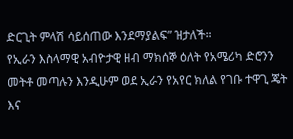ድርጊት ምላሽ ሳይሰጠው እንደማያልፍ” ዝታለች።
የኢራን እስላማዊ አብዮታዊ ዘብ ማክሰኞ ዕለት የአሜሪካ ድሮንን መትቶ መጣሉን እንዲሁም ወደ ኢራን የአየር ክለል የገቡ ተዋጊ ጄት እና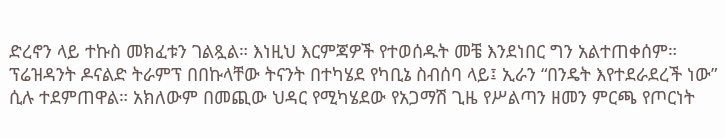ድረኖን ላይ ተኩስ መክፈቱን ገልጿል። እነዚህ እርምጃዎች የተወሰዱት መቼ እንደነበር ግን አልተጠቀሰም።
ፕሬዝዳንት ዶናልድ ትራምፕ በበኩላቸው ትናንት በተካሄደ የካቢኔ ስብሰባ ላይ፤ ኢራን “በንዴት እየተደራደረች ነው” ሲሉ ተደምጠዋል። አክለውም በመጪው ህዳር የሚካሄደው የአጋማሽ ጊዜ የሥልጣን ዘመን ምርጫ የጦርነት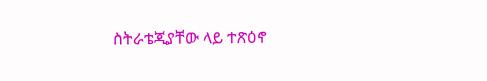ስትራቴጂያቸው ላይ ተጽዕኖ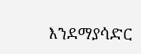እንደማያሳድር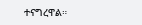ተናግረዋል።